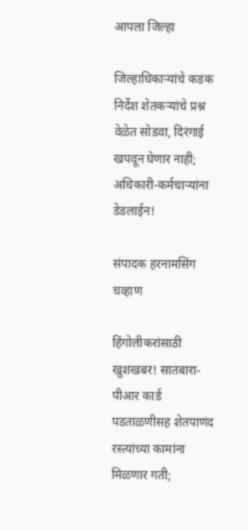आपला जिल्हा

जिल्हाधिकाऱ्यांचे कडक निर्देश शेतकऱ्यांचे प्रश्न वेळेत सोडवा, दिरंगाई खपवून घेणार नाही; अधिकारी-कर्मचाऱ्यांना डेडलाईन!

संपादक हरनामसिंग चव्हाण

हिंगोलीकरांसाठी खुशखबर! सातबारा-पीआर कार्ड पडताळणीसह शेतपाणंद रस्त्यांच्या कामांना मिळणार गती;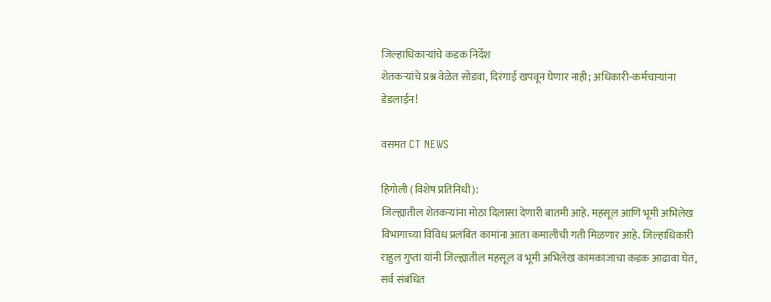जिल्हाधिकाऱ्यांचे कडक निर्देश
शेतकऱ्यांचे प्रश्न वेळेत सोडवा, दिरंगाई खपवून घेणार नाही; अधिकारी-कर्मचाऱ्यांना डेडलाईन!

वसमत CT NEWS

हिंगोली (विशेष प्रतिनिधी):
जिल्ह्यातील शेतकऱ्यांना मोठा दिलासा देणारी बातमी आहे. महसूल आणि भूमी अभिलेख विभागाच्या विविध प्रलंबित कामांना आता कमालीची गती मिळणार आहे. जिल्हाधिकारी राहुल गुप्ता यांनी जिल्ह्यातील महसूल व भूमी अभिलेख कामकाजाचा कडक आढावा घेत, सर्व संबंधित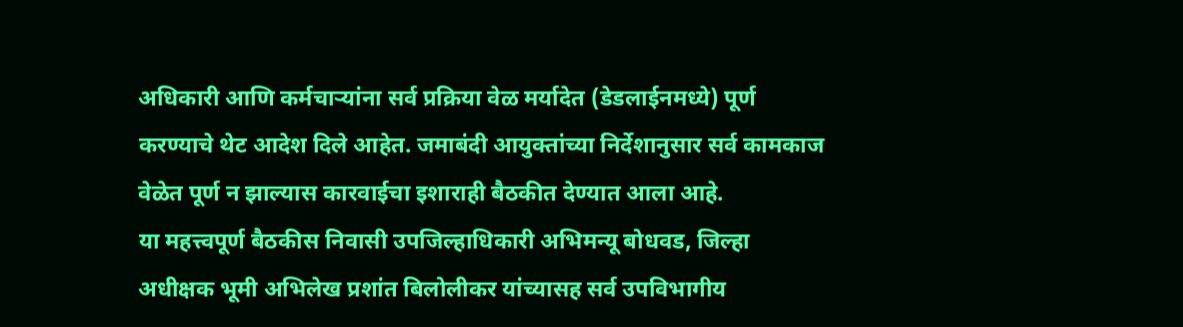अधिकारी आणि कर्मचाऱ्यांना सर्व प्रक्रिया वेळ मर्यादेत (डेडलाईनमध्ये) पूर्ण करण्याचे थेट आदेश दिले आहेत. जमाबंदी आयुक्तांच्या निर्देशानुसार सर्व कामकाज वेळेत पूर्ण न झाल्यास कारवाईचा इशाराही बैठकीत देण्यात आला आहे.
या महत्त्वपूर्ण बैठकीस निवासी उपजिल्हाधिकारी अभिमन्यू बोधवड, जिल्हा अधीक्षक भूमी अभिलेख प्रशांत बिलोलीकर यांच्यासह सर्व उपविभागीय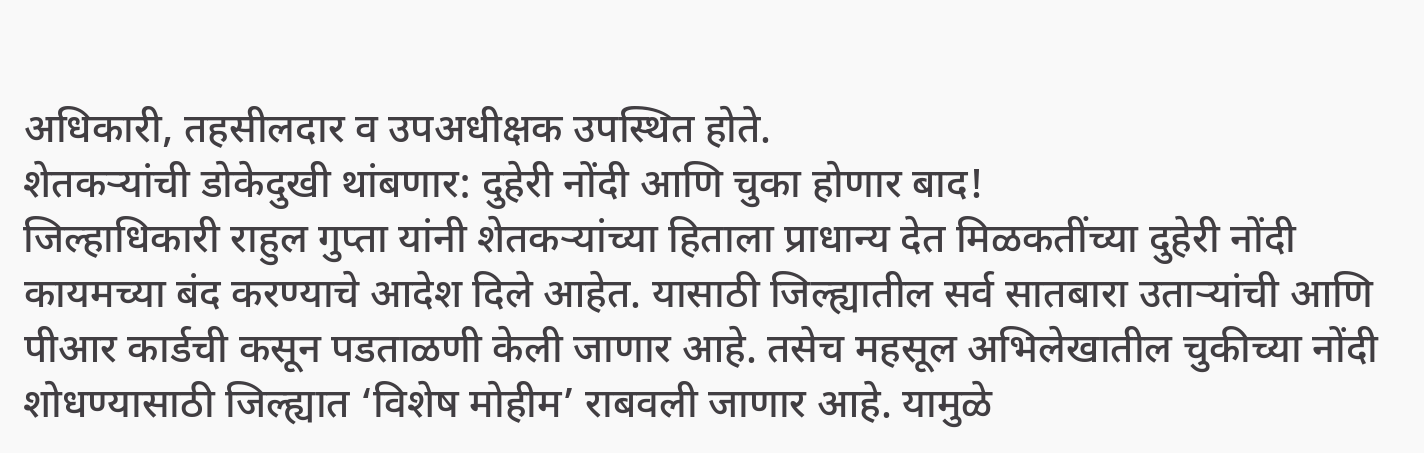अधिकारी, तहसीलदार व उपअधीक्षक उपस्थित होते.
शेतकऱ्यांची डोकेदुखी थांबणार: दुहेरी नोंदी आणि चुका होणार बाद!
जिल्हाधिकारी राहुल गुप्ता यांनी शेतकऱ्यांच्या हिताला प्राधान्य देत मिळकतींच्या दुहेरी नोंदी कायमच्या बंद करण्याचे आदेश दिले आहेत. यासाठी जिल्ह्यातील सर्व सातबारा उताऱ्यांची आणि पीआर कार्डची कसून पडताळणी केली जाणार आहे. तसेच महसूल अभिलेखातील चुकीच्या नोंदी शोधण्यासाठी जिल्ह्यात ‘विशेष मोहीम’ राबवली जाणार आहे. यामुळे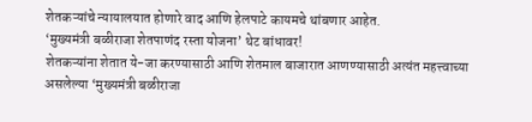शेतकऱ्यांचे न्यायालयात होणारे वाद आणि हेलपाटे कायमचे थांबणार आहेत.
‘मुख्यमंत्री बळीराजा शेतपाणंद रस्ता योजना’ थेट बांधावर!
शेतकऱ्यांना शेतात ये-जा करण्यासाठी आणि शेतमाल बाजारात आणण्यासाठी अत्यंत महत्त्वाच्या असलेल्या ‘मुख्यमंत्री बळीराजा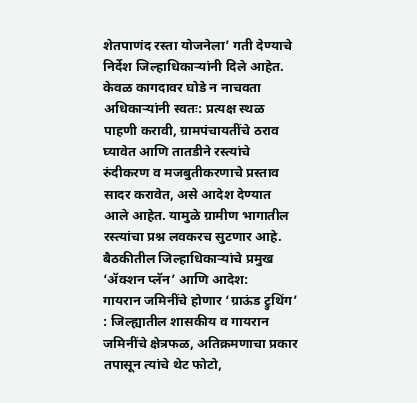शेतपाणंद रस्ता योजनेला’ गती देण्याचे निर्देश जिल्हाधिकाऱ्यांनी दिले आहेत. केवळ कागदावर घोडे न नाचवता अधिकाऱ्यांनी स्वतः: प्रत्यक्ष स्थळ पाहणी करावी, ग्रामपंचायतींचे ठराव घ्यावेत आणि तातडीने रस्त्यांचे रुंदीकरण व मजबुतीकरणाचे प्रस्ताव सादर करावेत, असे आदेश देण्यात आले आहेत. यामुळे ग्रामीण भागातील रस्त्यांचा प्रश्न लवकरच सुटणार आहे.
बैठकीतील जिल्हाधिकाऱ्यांचे प्रमुख ‘ॲक्शन प्लॅन’ आणि आदेश:
गायरान जमिनींचे होणार ‘ग्राऊंड ट्रुथिंग’ : जिल्ह्यातील शासकीय व गायरान जमिनींचे क्षेत्रफळ, अतिक्रमणाचा प्रकार तपासून त्यांचे थेट फोटो,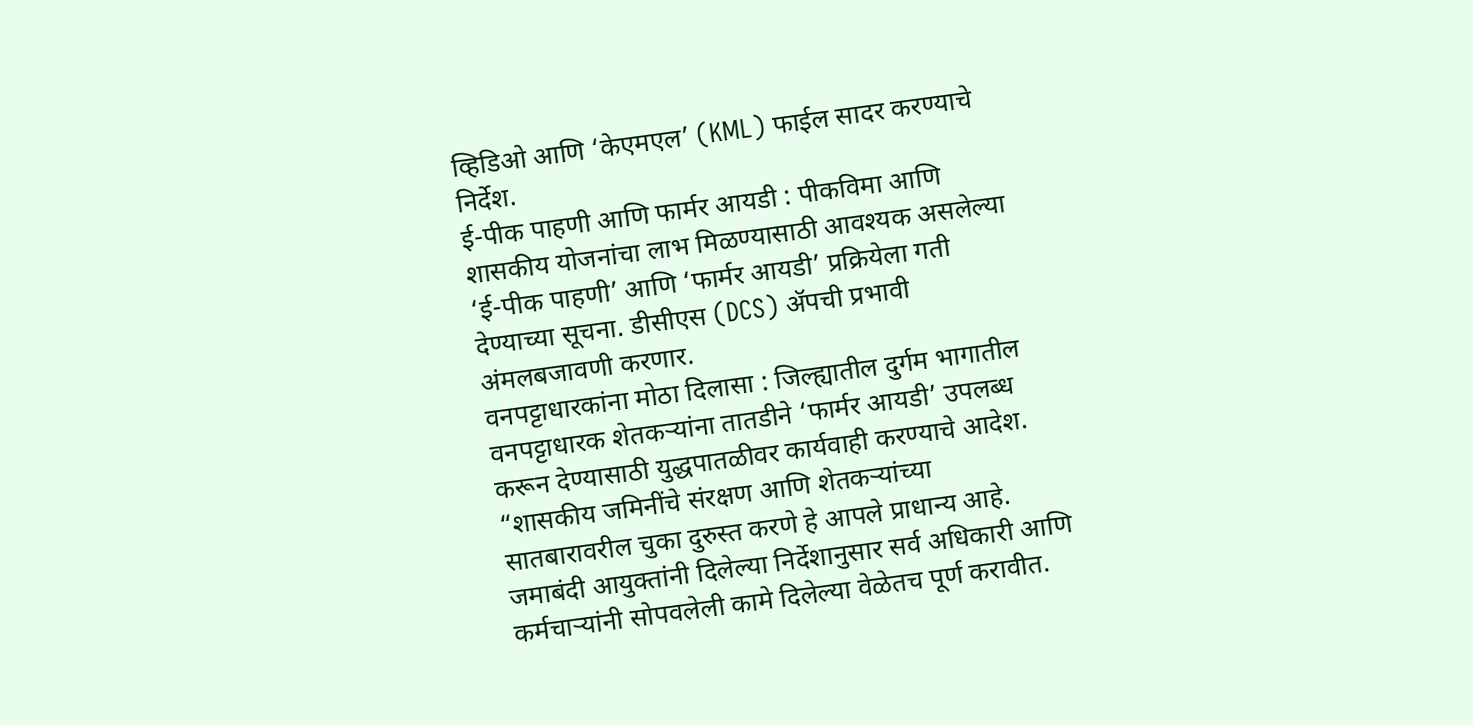व्हिडिओ आणि ‘केएमएल’ (KML) फाईल सादर करण्याचे निर्देश.
ई-पीक पाहणी आणि फार्मर आयडी : पीकविमा आणि शासकीय योजनांचा लाभ मिळण्यासाठी आवश्यक असलेल्या ‘ई-पीक पाहणी’ आणि ‘फार्मर आयडी’ प्रक्रियेला गती देण्याच्या सूचना. डीसीएस (DCS) ॲपची प्रभावी अंमलबजावणी करणार.
वनपट्टाधारकांना मोठा दिलासा : जिल्ह्यातील दुर्गम भागातील वनपट्टाधारक शेतकऱ्यांना तातडीने ‘फार्मर आयडी’ उपलब्ध करून देण्यासाठी युद्धपातळीवर कार्यवाही करण्याचे आदेश.
“शासकीय जमिनींचे संरक्षण आणि शेतकऱ्यांच्या सातबारावरील चुका दुरुस्त करणे हे आपले प्राधान्य आहे. जमाबंदी आयुक्तांनी दिलेल्या निर्देशानुसार सर्व अधिकारी आणि कर्मचाऱ्यांनी सोपवलेली कामे दिलेल्या वेळेतच पूर्ण करावीत.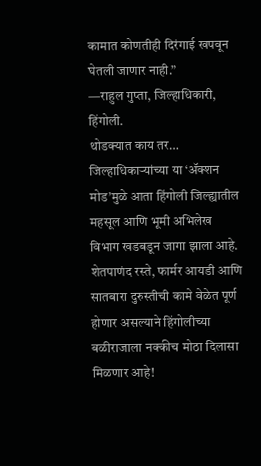कामात कोणतीही दिरंगाई खपवून घेतली जाणार नाही.”
—राहुल गुप्ता, जिल्हाधिकारी, हिंगोली.
थोडक्यात काय तर…
जिल्हाधिकाऱ्यांच्या या ‘ॲक्शन मोड’मुळे आता हिंगोली जिल्ह्यातील महसूल आणि भूमी अभिलेख विभाग खडबडून जागा झाला आहे. शेतपाणंद रस्ते, फार्मर आयडी आणि सातबारा दुरुस्तीची कामे वेळेत पूर्ण होणार असल्याने हिंगोलीच्या बळीराजाला नक्कीच मोठा दिलासा मिळणार आहे!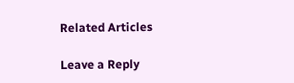Related Articles

Leave a Reply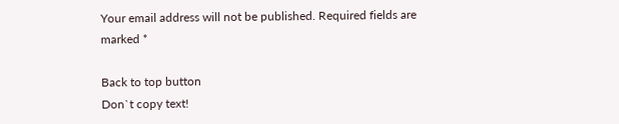Your email address will not be published. Required fields are marked *

Back to top button
Don`t copy text!